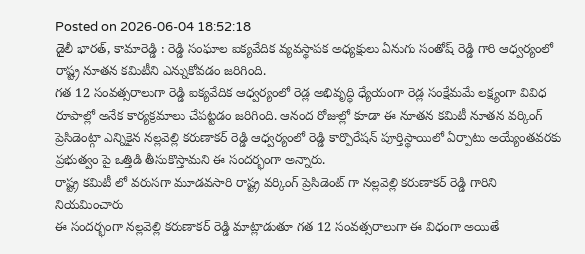Posted on 2026-06-04 18:52:18
డైలీ భారత్, కామారెడ్డి : రెడ్డి సంఘాల ఐక్యవేదిక వ్యవస్థాపక అధ్యక్షులు ఏనుగు సంతోష్ రెడ్డి గారి ఆధ్వర్యంలో రాష్ట్ర నూతన కమిటీని ఎన్నుకోవడం జరిగింది.
గత 12 సంవత్సరాలుగా రెడ్డి ఐక్యవేదిక ఆధ్వర్యంలో రెడ్ల అభివృద్ధి ధ్యేయంగా రెడ్ల సంక్షేమమే లక్ష్యంగా వివిధ రూపాల్లో అనేక కార్యక్రమాలు చేపట్టడం జరిగింది. ఆనంద రోజుల్లో కూడా ఈ నూతన కమిటీ నూతన వర్కింగ్ ప్రెసిడెంట్గా ఎన్నికైన నల్లవెల్లి కరుణాకర్ రెడ్డి ఆధ్వర్యంలో రెడ్డి కార్పొరేషన్ పూర్తిస్థాయిలో ఏర్పాటు అయ్యేంతవరకు ప్రభుత్వం పై ఒత్తిడి తీసుకొస్తామని ఈ సందర్భంగా అన్నారు.
రాష్ట్ర కమిటీ లో వరుసగా మూడవసారి రాష్ట్ర వర్కింగ్ ప్రెసిడెంట్ గా నల్లవెల్లి కరుణాకర్ రెడ్డి గారిని నియమించారు
ఈ సందర్భంగా నల్లవెల్లి కరుణాకర్ రెడ్డి మాట్లాడుతూ గత 12 సంవత్సరాలుగా ఈ విధంగా అయితే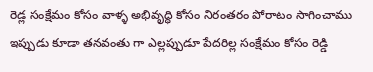రెడ్ల సంక్షేమం కోసం వాళ్ళ అభివృద్ధి కోసం నిరంతరం పోరాటం సాగించాము ఇప్పుడు కూడా తనవంతు గా ఎల్లప్పుడూ పేదరిల్ల సంక్షేమం కోసం రెడ్డి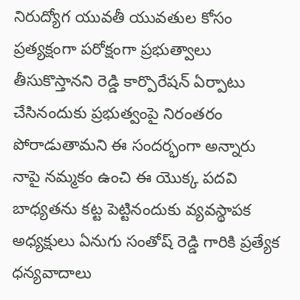నిరుద్యోగ యువతీ యువతుల కోసం ప్రత్యక్షంగా పరోక్షంగా ప్రభుత్వాలు తీసుకొస్తానని రెడ్డి కార్పొరేషన్ ఏర్పాటు చేసినందుకు ప్రభుత్వంపై నిరంతరం పోరాడుతామని ఈ సందర్భంగా అన్నారు
నాపై నమ్మకం ఉంచి ఈ యొక్క పదవి బాధ్యతను కట్ట పెట్టినందుకు వ్యవస్థాపక అధ్యక్షులు ఏనుగు సంతోష్ రెడ్డి గారికి ప్రత్యేక ధన్యవాదాలు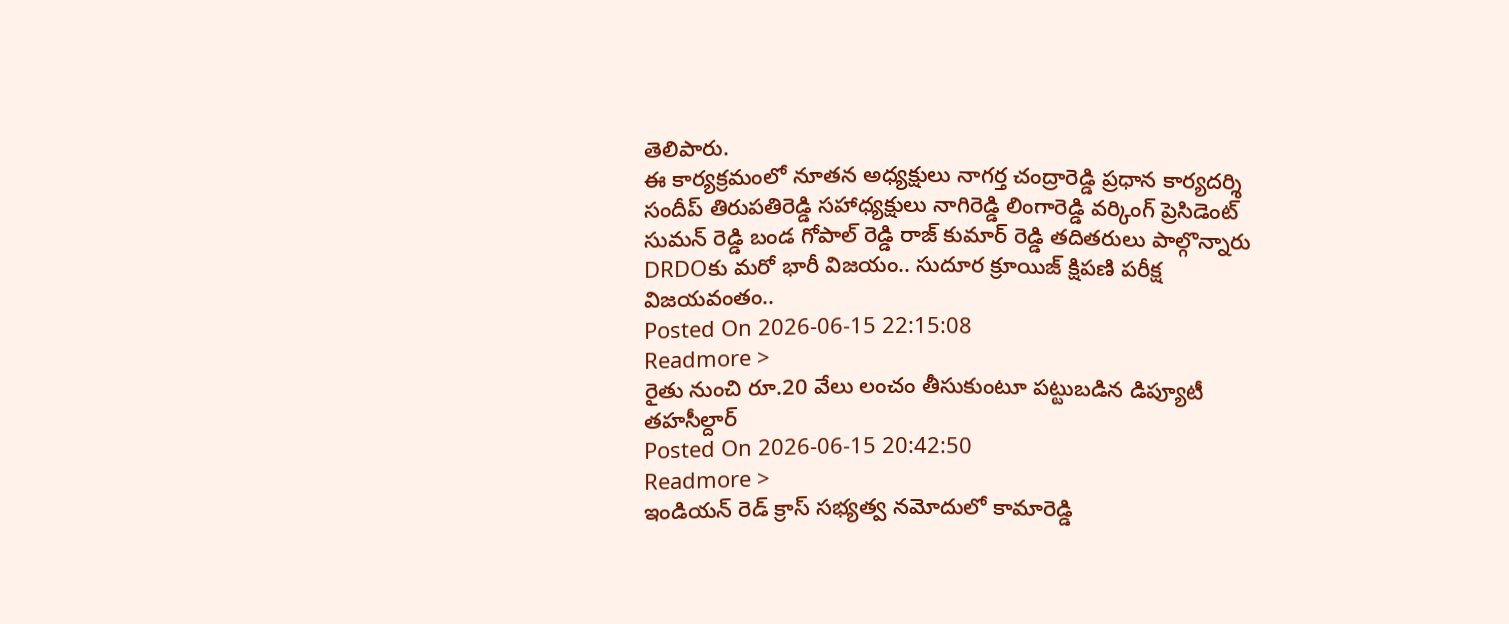తెలిపారు.
ఈ కార్యక్రమంలో నూతన అధ్యక్షులు నాగర్త చంద్రారెడ్డి ప్రధాన కార్యదర్శి సందీప్ తిరుపతిరెడ్డి సహాధ్యక్షులు నాగిరెడ్డి లింగారెడ్డి వర్కింగ్ ప్రెసిడెంట్ సుమన్ రెడ్డి బండ గోపాల్ రెడ్డి రాజ్ కుమార్ రెడ్డి తదితరులు పాల్గొన్నారు
DRDOకు మరో భారీ విజయం.. సుదూర క్రూయిజ్ క్షిపణి పరీక్ష విజయవంతం..
Posted On 2026-06-15 22:15:08
Readmore >
రైతు నుంచి రూ.20 వేలు లంచం తీసుకుంటూ పట్టుబడిన డిప్యూటీ తహసీల్దార్
Posted On 2026-06-15 20:42:50
Readmore >
ఇండియన్ రెడ్ క్రాస్ సభ్యత్వ నమోదులో కామారెడ్డి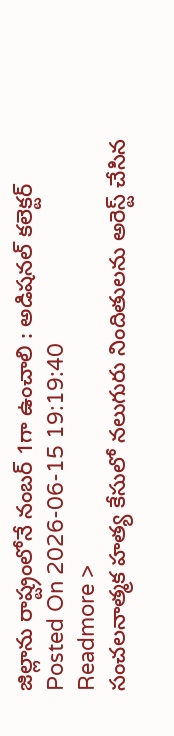జిల్లాను రాష్ట్రంలోనే నంబర్ 1గా ఉంచాలి : అడిషనల్ కలెక్టర్
Posted On 2026-06-15 19:19:40
Readmore >
సంచలనాత్మక హత్య కేసులో నలుగురు నిందితులను అరెస్ట్ చేసిన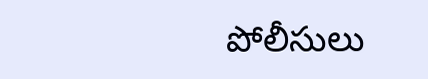పోలీసులు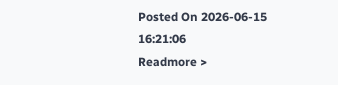Posted On 2026-06-15 16:21:06
Readmore >